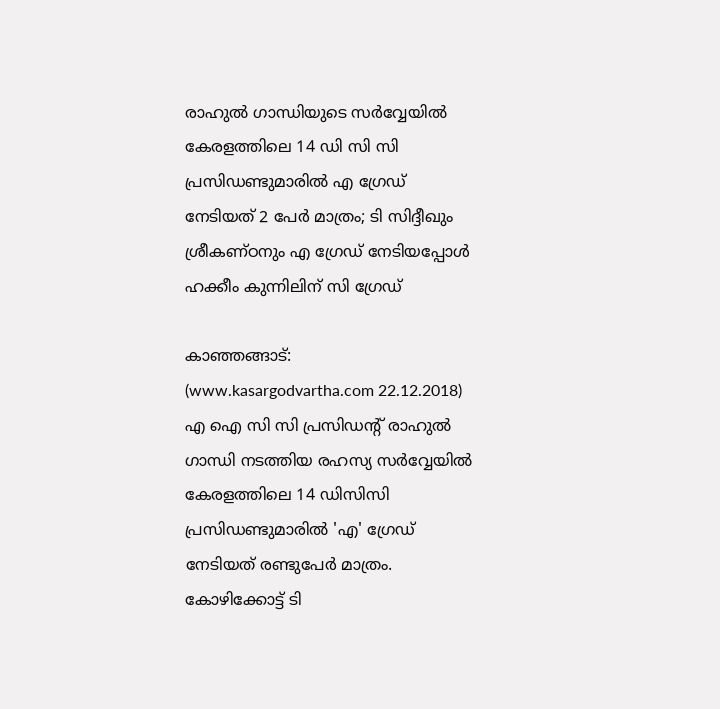രാഹുല്‍ ഗാന്ധിയുടെ സര്‍വ്വേയില്‍ കേരളത്തിലെ 14 ഡി സി സി പ്രസിഡണ്ടുമാരില്‍ എ ഗ്രേഡ് നേടിയത് 2 പേര്‍ മാത്രം; ടി സിദ്ദീഖും ശ്രീകണ്ഠനും എ ഗ്രേഡ് നേടിയപ്പോള്‍ ഹക്കീം കുന്നിലിന് സി ഗ്രേഡ്

കാഞ്ഞങ്ങാട്: (www.kasargodvartha.com 22.12.2018) എ ഐ സി സി പ്രസിഡന്റ് രാഹുല്‍ ഗാന്ധി നടത്തിയ രഹസ്യ സര്‍വ്വേയില്‍ കേരളത്തിലെ 14 ഡിസിസി പ്രസിഡണ്ടുമാരില്‍ 'എ' ഗ്രേഡ് നേടിയത് രണ്ടുപേര്‍ മാത്രം. കോഴിക്കോട്ട് ടി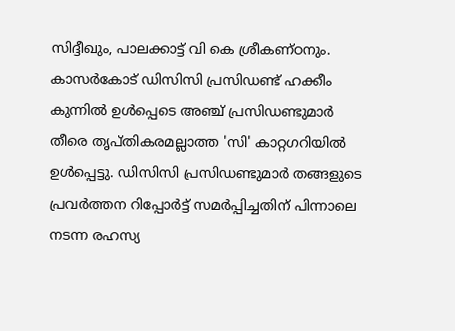സിദ്ദീഖും, പാലക്കാട്ട് വി കെ ശ്രീകണ്ഠനും. കാസര്‍കോട് ഡിസിസി പ്രസിഡണ്ട് ഹക്കീം കുന്നില്‍ ഉള്‍പ്പെടെ അഞ്ച് പ്രസിഡണ്ടുമാര്‍ തീരെ തൃപ്തികരമല്ലാത്ത 'സി' കാറ്റഗറിയില്‍ ഉള്‍പ്പെട്ടു. ഡിസിസി പ്രസിഡണ്ടുമാര്‍ തങ്ങളുടെ പ്രവര്‍ത്തന റിപ്പോര്‍ട്ട് സമര്‍പ്പിച്ചതിന് പിന്നാലെ നടന്ന രഹസ്യ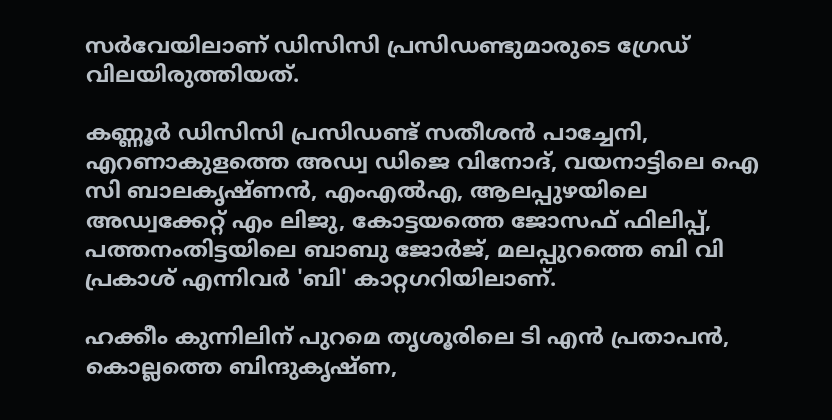സര്‍വേയിലാണ് ഡിസിസി പ്രസിഡണ്ടുമാരുടെ ഗ്രേഡ് വിലയിരുത്തിയത്.

കണ്ണൂര്‍ ഡിസിസി പ്രസിഡണ്ട് സതീശന്‍ പാച്ചേനി, എറണാകുളത്തെ അഡ്വ ഡിജെ വിനോദ്, വയനാട്ടിലെ ഐ സി ബാലകൃഷ്ണന്‍, എംഎല്‍എ, ആലപ്പുഴയിലെ അഡ്വക്കേറ്റ് എം ലിജു, കോട്ടയത്തെ ജോസഫ് ഫിലിപ്പ്, പത്തനംതിട്ടയിലെ ബാബു ജോര്‍ജ്, മലപ്പുറത്തെ ബി വി പ്രകാശ് എന്നിവര്‍ 'ബി' കാറ്റഗറിയിലാണ്.

ഹക്കീം കുന്നിലിന് പുറമെ തൃശൂരിലെ ടി എന്‍ പ്രതാപന്‍, കൊല്ലത്തെ ബിന്ദുകൃഷ്ണ,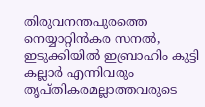തിരുവനന്തപുരത്തെ നെയ്യാറ്റിന്‍കര സനല്‍, ഇടുക്കിയില്‍ ഇബ്രാഹിം കുട്ടി കല്ലാര്‍ എന്നിവരും തൃപ്തികരമല്ലാത്തവരുടെ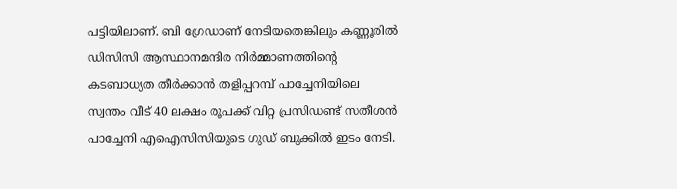പട്ടിയിലാണ്. ബി ഗ്രേഡാണ് നേടിയതെങ്കിലും കണ്ണൂരില്‍ ഡിസിസി ആസ്ഥാനമന്ദിര നിര്‍മ്മാണത്തിന്റെ കടബാധ്യത തീര്‍ക്കാന്‍ തളിപ്പറമ്പ് പാച്ചേനിയിലെ സ്വന്തം വീട് 40 ലക്ഷം രൂപക്ക് വിറ്റ പ്രസിഡണ്ട് സതീശന്‍ പാച്ചേനി എഐസിസിയുടെ ഗുഡ് ബുക്കില്‍ ഇടം നേടി.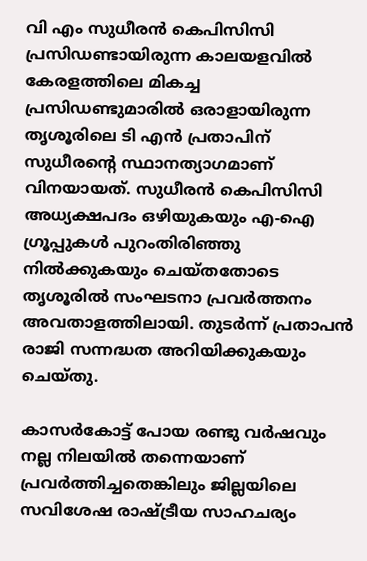വി എം സുധീരന്‍ കെപിസിസി പ്രസിഡണ്ടായിരുന്ന കാലയളവില്‍ കേരളത്തിലെ മികച്ച പ്രസിഡണ്ടുമാരില്‍ ഒരാളായിരുന്ന തൃശൂരിലെ ടി എന്‍ പ്രതാപിന് സുധീരന്റെ സ്ഥാനത്യാഗമാണ് വിനയായത്. സുധീരന്‍ കെപിസിസി അധ്യക്ഷപദം ഒഴിയുകയും എ-ഐ ഗ്രൂപ്പുകള്‍ പുറംതിരിഞ്ഞു നില്‍ക്കുകയും ചെയ്തതോടെ തൃശൂരില്‍ സംഘടനാ പ്രവര്‍ത്തനം അവതാളത്തിലായി. തുടര്‍ന്ന് പ്രതാപന്‍ രാജി സന്നദ്ധത അറിയിക്കുകയും ചെയ്തു.

കാസര്‍കോട്ട് പോയ രണ്ടു വര്‍ഷവും നല്ല നിലയില്‍ തന്നെയാണ് പ്രവര്‍ത്തിച്ചതെങ്കിലും ജില്ലയിലെ സവിശേഷ രാഷ്ട്രീയ സാഹചര്യം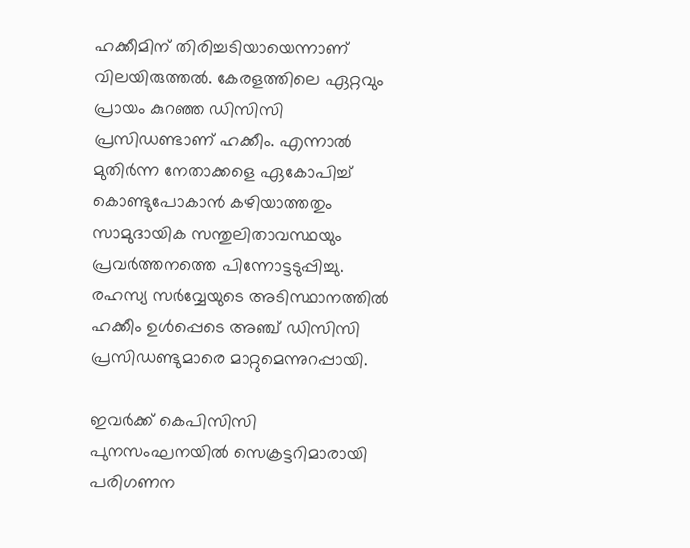ഹക്കീമിന് തിരിച്ചടിയായെന്നാണ് വിലയിരുത്തല്‍. കേരളത്തിലെ ഏറ്റവും പ്രായം കുറഞ്ഞ ഡിസിസി പ്രസിഡണ്ടാണ് ഹക്കീം. എന്നാല്‍ മുതിര്‍ന്ന നേതാക്കളെ ഏകോപിച്ച് കൊണ്ടുപോകാന്‍ കഴിയാത്തതും സാമുദായിക സന്തുലിതാവസ്ഥയും പ്രവര്‍ത്തനത്തെ പിന്നോട്ടടുപ്പിച്ചു. രഹസ്യ സര്‍വ്വേയുടെ അടിസ്ഥാനത്തില്‍ ഹക്കീം ഉള്‍പ്പെടെ അഞ്ച് ഡിസിസി പ്രസിഡണ്ടുമാരെ മാറ്റുമെന്നുറപ്പായി.

ഇവര്‍ക്ക് കെപിസിസി പുനസംഘനയില്‍ സെക്രട്ടറിമാരായി പരിഗണന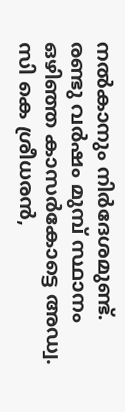നല്‍കാനും നിര്‍ദേശമുണ്ട്. രണ്ടു വര്‍ഷം മുമ്പ് സ്ഥാനം ഒഴിഞ്ഞ കാസര്‍കോട്ടെ അഡ്വ. സി കെ ശ്രീധരന്‍,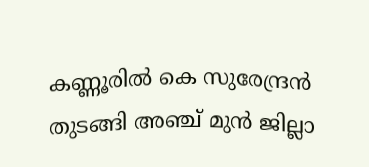കണ്ണൂരില്‍ കെ സുരേന്ദ്രന്‍ തുടങ്ങി അഞ്ച് മുന്‍ ജില്ലാ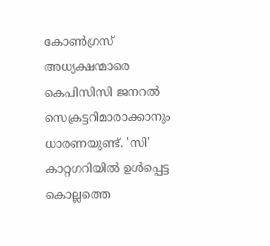കോണ്‍ഗ്രസ് അധ്യക്ഷന്മാരെ കെപിസിസി ജനറല്‍ സെക്രട്ടറിമാരാക്കാനും ധാരണയുണ്ട്. 'സി' കാറ്റഗറിയില്‍ ഉള്‍പ്പെട്ട കൊല്ലത്തെ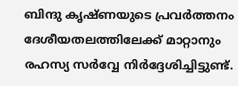ബിന്ദു കൃഷ്ണയുടെ പ്രവര്‍ത്തനം ദേശീയതലത്തിലേക്ക് മാറ്റാനും രഹസ്യ സര്‍വ്വേ നിര്‍ദ്ദേശിച്ചിട്ടുണ്ട്.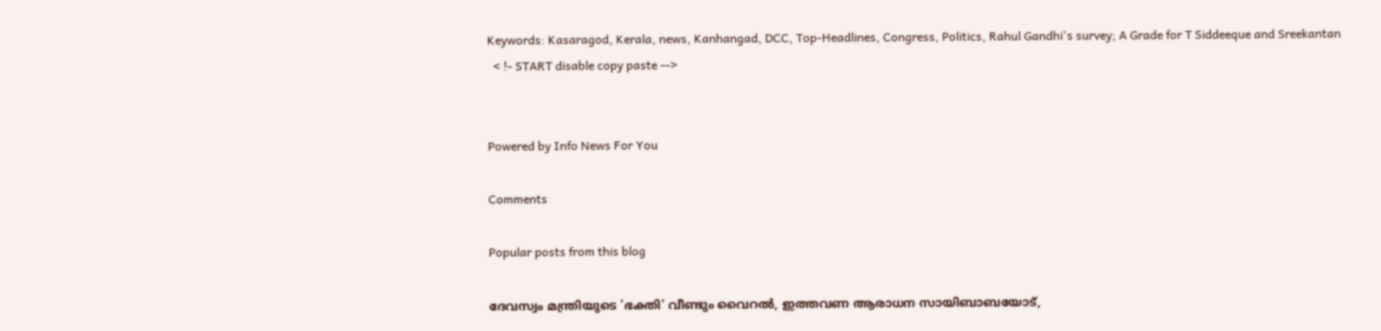Keywords: Kasaragod, Kerala, news, Kanhangad, DCC, Top-Headlines, Congress, Politics, Rahul Gandhi's survey; A Grade for T Siddeeque and Sreekantan
  < !- START disable copy paste -->


Powered by Info News For You

Comments

Popular posts from this blog

ദേവസ്വം മന്ത്രിയുടെ 'ഭക്തി' വീണ്ടും വൈറല്‍, ഇത്തവണ ആരാധന സായിബാബയോട്,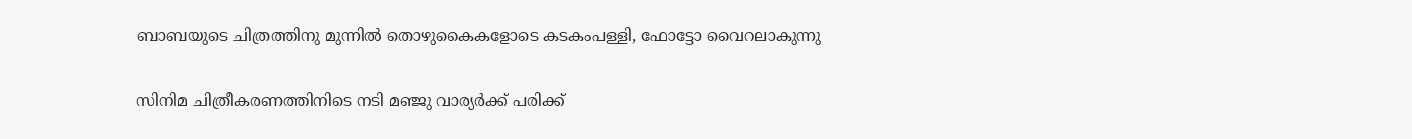ബാബയുടെ ചിത്രത്തിനു മുന്നില്‍ തൊഴുകൈകളോടെ കടകംപള്ളി, ഫോട്ടോ വൈറലാകുന്നു

സിനിമ ചിത്രീകരണത്തിനിടെ നടി മഞ്ജു വാര്യര്‍ക്ക് പരിക്ക്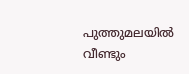പുത്തുമലയില്‍ വീണ്ടും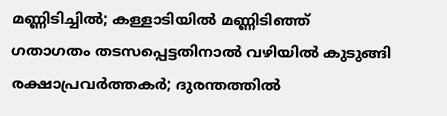മണ്ണിടിച്ചില്‍; കള്ളാടിയില്‍ മണ്ണിടിഞ്ഞ് ഗതാഗതം തടസപ്പെട്ടതിനാല്‍ വഴിയില്‍ കുടുങ്ങി രക്ഷാപ്രവര്‍ത്തകര്‍; ദുരന്തത്തില്‍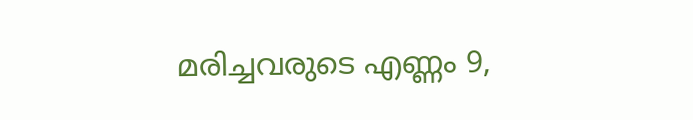മരിച്ചവരുടെ എണ്ണം 9,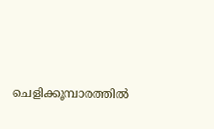ചെളിക്കൂമ്പാരത്തില്‍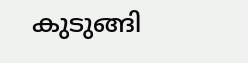കുടുങ്ങി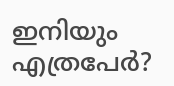ഇനിയും എത്രപേര്‍?